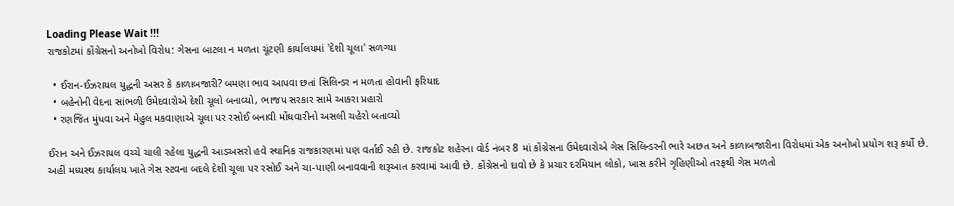Loading Please Wait !!!
રાજકોટમાં કોંગ્રેસનો અનોખો વિરોધ: ગેસના બાટલા ન મળતા ચૂંટણી કાર્યાલયમાં 'દેશી ચૂલા' સળગ્યા

  • ઈરાન-ઈઝરાયલ યુદ્ધની અસર કે કાળાબજારી? બમણા ભાવ આપવા છતાં સિલિન્ડર ન મળતા હોવાની ફરિયાદ
  • બહેનોની વેદના સાંભળી ઉમેદવારોએ દેશી ચૂલો બનાવ્યો, ભાજપ સરકાર સામે આકરા પ્રહારો
  • રણજિત મુંધવા અને મેહુલ મકવાણાએ ચૂલા પર રસોઈ બનાવી મોંઘવારીનો અસલી ચહેરો બતાવ્યો

ઈરાન અને ઈઝરાયલ વચ્ચે ચાલી રહેલા યુદ્ધની આડઅસરો હવે સ્થાનિક રાજકારણમાં પણ વર્તાઈ રહી છે. રાજકોટ શહેરના વોર્ડ નંબર 8 માં કોંગ્રેસના ઉમેદવારોએ ગેસ સિલિન્ડરની ભારે અછત અને કાળાબજારીના વિરોધમાં એક અનોખો પ્રયોગ શરૂ કર્યો છે. અહીં મધ્યસ્થ કાર્યાલય ખાતે ગેસ સ્ટવના બદલે દેશી ચૂલા પર રસોઈ અને ચા-પાણી બનાવવાની શરૂઆત કરવામાં આવી છે. કોંગ્રેસનો દાવો છે કે પ્રચાર દરમિયાન લોકો, ખાસ કરીને ગૃહિણીઓ તરફથી ગેસ મળતો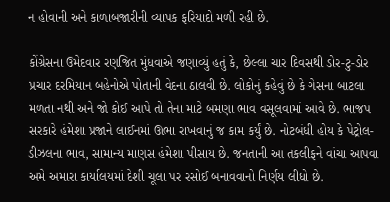ન હોવાની અને કાળાબજારીની વ્યાપક ફરિયાદો મળી રહી છે.

કોંગ્રેસના ઉમેદવાર રણજિત મુંધવાએ જણાવ્યું હતું કે, છેલ્લા ચાર દિવસથી ડોર-ટુ-ડોર પ્રચાર દરમિયાન બહેનોએ પોતાની વેદના ઠાલવી છે. લોકોનું કહેવું છે કે ગેસના બાટલા મળતા નથી અને જો કોઈ આપે તો તેના માટે બમણા ભાવ વસૂલવામાં આવે છે. ભાજપ સરકારે હંમેશા પ્રજાને લાઈનમાં ઊભા રાખવાનું જ કામ કર્યું છે. નોટબંધી હોય કે પેટ્રોલ-ડીઝલના ભાવ, સામાન્ય માણસ હંમેશા પીસાય છે. જનતાની આ તકલીફને વાંચા આપવા અમે અમારા કાર્યાલયમાં દેશી ચૂલા પર રસોઈ બનાવવાનો નિર્ણય લીધો છે.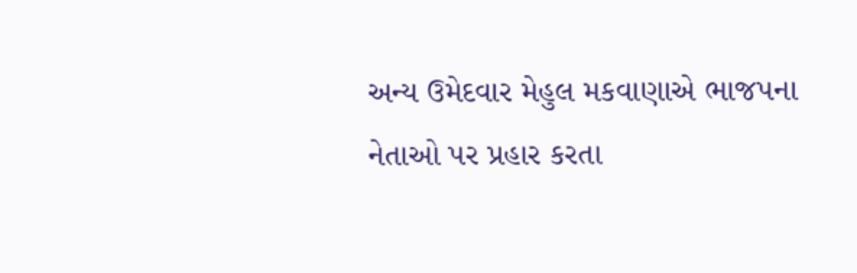અન્ય ઉમેદવાર મેહુલ મકવાણાએ ભાજપના નેતાઓ પર પ્રહાર કરતા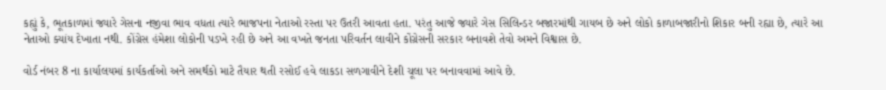કહ્યું કે, ભૂતકાળમાં જ્યારે ગેસના નજીવા ભાવ વધતા ત્યારે ભાજપના નેતાઓ રસ્તા પર ઉતરી આવતા હતા. પરંતુ આજે જ્યારે ગેસ સિલિન્ડર બજારમાંથી ગાયબ છે અને લોકો કાળાબજારીનો શિકાર બની રહ્યા છે, ત્યારે આ નેતાઓ ક્યાંય દેખાતા નથી. કોંગ્રેસ હંમેશા લોકોની પડખે રહી છે અને આ વખતે જનતા પરિવર્તન લાવીને કોંગ્રેસની સરકાર બનાવશે તેવો અમને વિશ્વાસ છે.

વોર્ડ નંબર 8 ના કાર્યાલયમાં કાર્યકર્તાઓ અને સમર્થકો માટે તૈયાર થતી રસોઈ હવે લાકડા સળગાવીને દેશી ચૂલા પર બનાવવામાં આવે છે.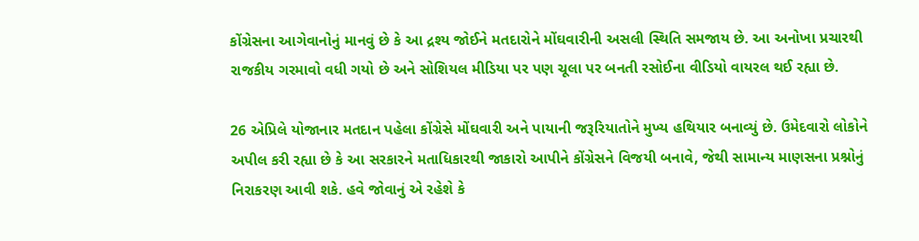કોંગ્રેસના આગેવાનોનું માનવું છે કે આ દ્રશ્ય જોઈને મતદારોને મોંઘવારીની અસલી સ્થિતિ સમજાય છે. આ અનોખા પ્રચારથી રાજકીય ગરમાવો વધી ગયો છે અને સોશિયલ મીડિયા પર પણ ચૂલા પર બનતી રસોઈના વીડિયો વાયરલ થઈ રહ્યા છે.

26 એપ્રિલે યોજાનાર મતદાન પહેલા કોંગ્રેસે મોંઘવારી અને પાયાની જરૂરિયાતોને મુખ્ય હથિયાર બનાવ્યું છે. ઉમેદવારો લોકોને અપીલ કરી રહ્યા છે કે આ સરકારને મતાધિકારથી જાકારો આપીને કોંગ્રેસને વિજયી બનાવે, જેથી સામાન્ય માણસના પ્રશ્નોનું નિરાકરણ આવી શકે. હવે જોવાનું એ રહેશે કે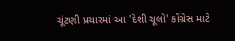ચૂંટણી પ્રચારમાં આ 'દેશી ચૂલો' કોંગ્રેસ માટે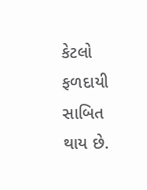કેટલો ફળદાયી સાબિત થાય છે.